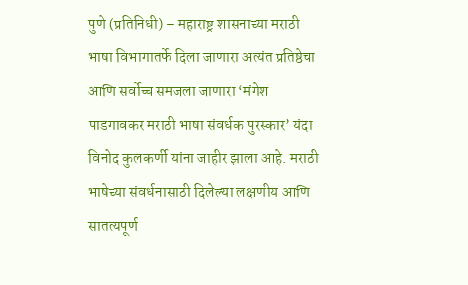पुणे (प्रतिनिधी) – महाराष्ट्र शासनाच्या मराठी भाषा विभागातर्फे दिला जाणारा अत्यंत प्रतिष्ठेचा आणि सर्वोच्च समजला जाणारा ‘मंगेश पाडगावकर मराठी भाषा संवर्धक पुरस्कार’ यंदा विनोद कुलकर्णी यांना जाहीर झाला आहे. मराठी भाषेच्या संवर्धनासाठी दिलेल्या लक्षणीय आणि सातत्यपूर्ण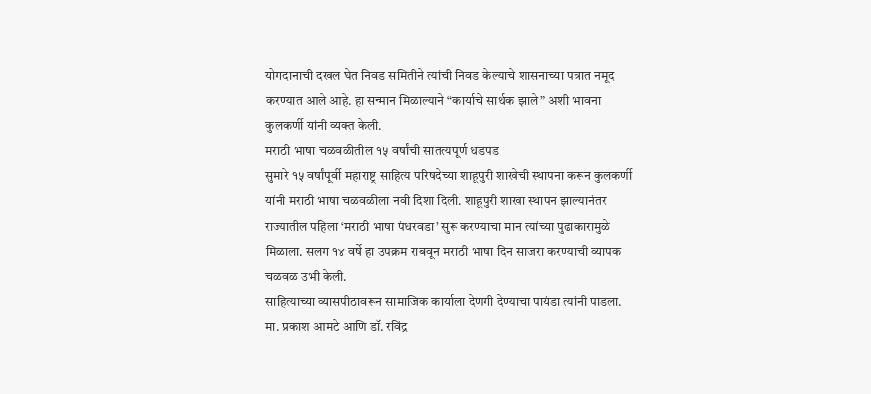योगदानाची दखल घेत निवड समितीने त्यांची निवड केल्याचे शासनाच्या पत्रात नमूद करण्यात आले आहे. हा सन्मान मिळाल्याने “कार्याचे सार्थक झाले” अशी भावना कुलकर्णी यांनी व्यक्त केली.
मराठी भाषा चळवळीतील १५ वर्षांची सातत्यपूर्ण धडपड
सुमारे १५ वर्षांपूर्वी महाराष्ट्र साहित्य परिषदेच्या शाहूपुरी शाखेची स्थापना करून कुलकर्णी यांनी मराठी भाषा चळवळीला नवी दिशा दिली. शाहूपुरी शाखा स्थापन झाल्यानंतर राज्यातील पहिला ‘मराठी भाषा पंधरवडा’ सुरू करण्याचा मान त्यांच्या पुढाकारामुळे मिळाला. सलग १४ वर्षे हा उपक्रम राबवून मराठी भाषा दिन साजरा करण्याची व्यापक चळवळ उभी केली.
साहित्याच्या व्यासपीठावरून सामाजिक कार्याला देणगी देण्याचा पायंडा त्यांनी पाडला. मा. प्रकाश आमटे आणि डॉ. रविंद्र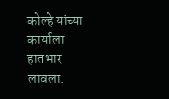कोल्हे यांच्या कार्याला हातभार लावला.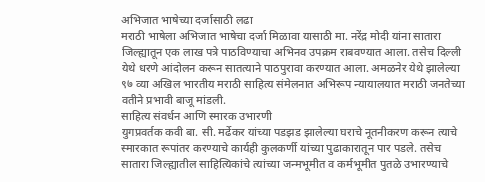अभिजात भाषेच्या दर्जासाठी लढा
मराठी भाषेला अभिजात भाषेचा दर्जा मिळावा यासाठी मा. नरेंद्र मोदी यांना सातारा जिल्ह्यातून एक लाख पत्रे पाठविण्याचा अभिनव उपक्रम राबवण्यात आला. तसेच दिल्ली येथे धरणे आंदोलन करून सातत्याने पाठपुरावा करण्यात आला. अमळनेर येथे झालेल्या ९७ व्या अखिल भारतीय मराठी साहित्य संमेलनात अभिरूप न्यायालयात मराठी जनतेच्या वतीने प्रभावी बाजू मांडली.
साहित्य संवर्धन आणि स्मारक उभारणी
युगप्रवर्तक कवी बा. सी. मर्ढेकर यांच्या पडझड झालेल्या घराचे नूतनीकरण करून त्याचे स्मारकात रूपांतर करण्याचे कार्यही कुलकर्णी यांच्या पुढाकारातून पार पडले. तसेच सातारा जिल्ह्यातील साहित्यिकांचे त्यांच्या जन्मभूमीत व कर्मभूमीत पुतळे उभारण्याचे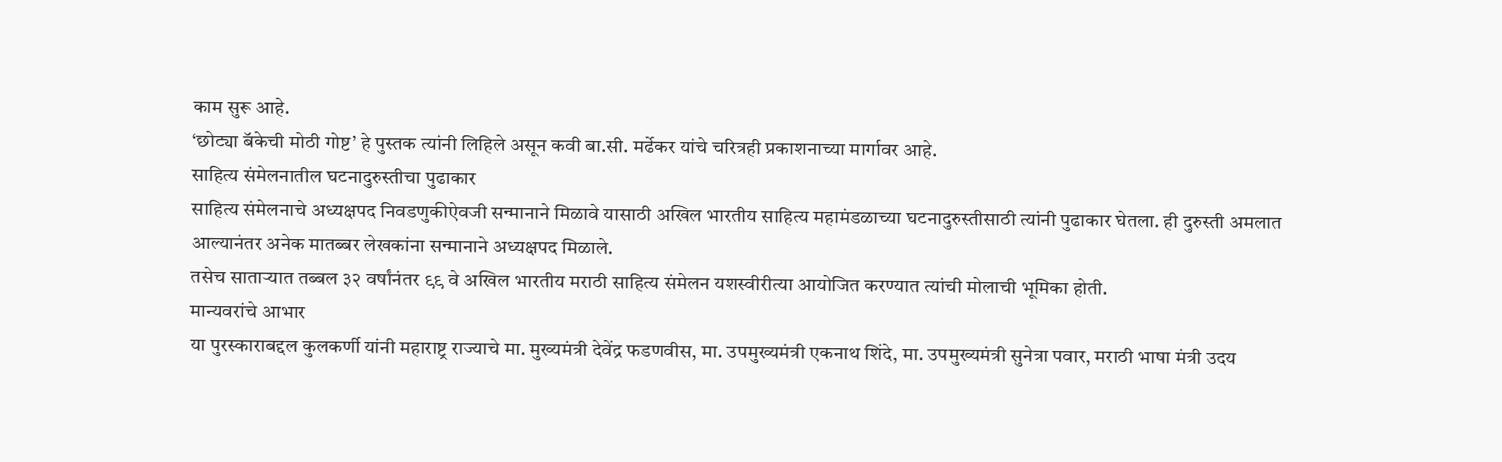काम सुरू आहे.
‘छोट्या बॅकेची मोठी गोष्ट’ हे पुस्तक त्यांनी लिहिले असून कवी बा.सी. मर्ढेकर यांचे चरित्रही प्रकाशनाच्या मार्गावर आहे.
साहित्य संमेलनातील घटनादुरुस्तीचा पुढाकार
साहित्य संमेलनाचे अध्यक्षपद निवडणुकीऐवजी सन्मानाने मिळावे यासाठी अखिल भारतीय साहित्य महामंडळाच्या घटनादुरुस्तीसाठी त्यांनी पुढाकार घेतला. ही दुरुस्ती अमलात आल्यानंतर अनेक मातब्बर लेखकांना सन्मानाने अध्यक्षपद मिळाले.
तसेच साताऱ्यात तब्बल ३२ वर्षांनंतर ९९ वे अखिल भारतीय मराठी साहित्य संमेलन यशस्वीरीत्या आयोजित करण्यात त्यांची मोलाची भूमिका होती.
मान्यवरांचे आभार
या पुरस्काराबद्दल कुलकर्णी यांनी महाराष्ट्र राज्याचे मा. मुख्यमंत्री देवेंद्र फडणवीस, मा. उपमुख्यमंत्री एकनाथ शिंदे, मा. उपमुख्यमंत्री सुनेत्रा पवार, मराठी भाषा मंत्री उदय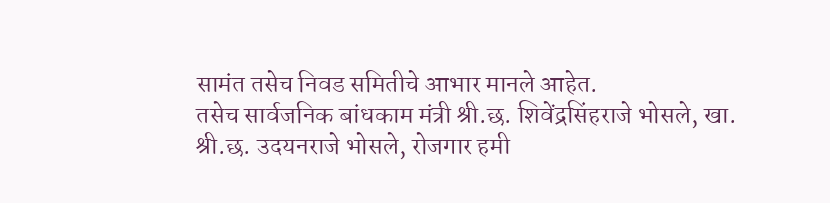सामंत तसेच निवड समितीचे आभार मानले आहेत.
तसेच सार्वजनिक बांधकाम मंत्री श्री.छ. शिवेंद्रसिंहराजे भोसले, खा. श्री.छ. उदयनराजे भोसले, रोजगार हमी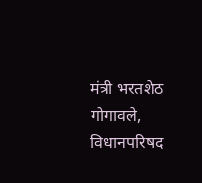मंत्री भरतशेठ गोगावले, विधानपरिषद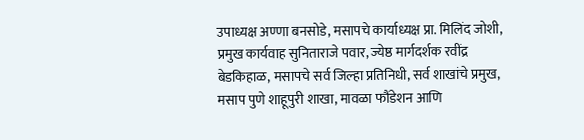उपाध्यक्ष अण्णा बनसोडे, मसापचे कार्याध्यक्ष प्रा. मिलिंद जोशी, प्रमुख कार्यवाह सुनिताराजे पवार, ज्येष्ठ मार्गदर्शक रवींद्र बेडकिहाळ, मसापचे सर्व जिल्हा प्रतिनिधी, सर्व शाखांचे प्रमुख, मसाप पुणे शाहूपुरी शाखा, मावळा फौंडेशन आणि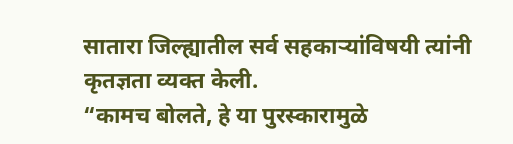सातारा जिल्ह्यातील सर्व सहकाऱ्यांविषयी त्यांनी कृतज्ञता व्यक्त केली.
“कामच बोलते, हे या पुरस्कारामुळे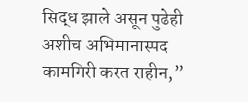सिद्ध झाले असून पुढेही अशीच अभिमानास्पद कामगिरी करत राहीन,”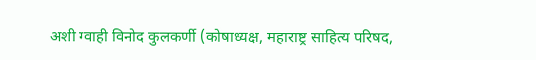अशी ग्वाही विनोद कुलकर्णी (कोषाध्यक्ष, महाराष्ट्र साहित्य परिषद,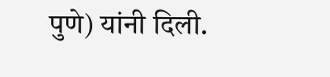पुणे) यांनी दिली.